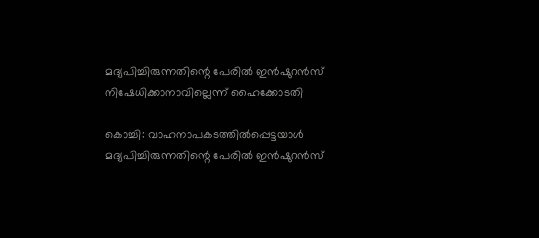മദ്യപിച്ചിരുന്നതിന്റെ പേരില്‍ ഇന്‍ഷുറന്‍സ് നിഷേധിക്കാനാവില്ലെന്ന് ഹൈക്കോടതി

കൊച്ചി: വാഹനാപകടത്തില്‍പ്പെട്ടയാള്‍ മദ്യപിച്ചിരുന്നതിന്റെ പേരില്‍ ഇന്‍ഷുറന്‍സ്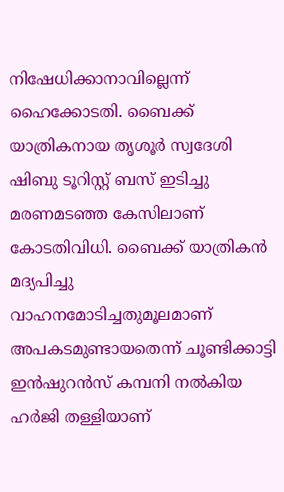നിഷേധിക്കാനാവില്ലെന്ന് ഹൈക്കോടതി. ബൈക്ക് യാത്രികനായ തൃശൂര്‍ സ്വദേശി ഷിബു ടൂറിസ്റ്റ് ബസ് ഇടിച്ചു മരണമടഞ്ഞ കേസിലാണ് കോടതിവിധി. ബൈക്ക് യാത്രികന്‍ മദ്യപിച്ചു വാഹനമോടിച്ചതുമൂലമാണ് അപകടമുണ്ടായതെന്ന് ചൂണ്ടിക്കാട്ടി ഇന്‍ഷുറന്‍സ് കമ്പനി നല്‍കിയ ഹര്‍ജി തള്ളിയാണ്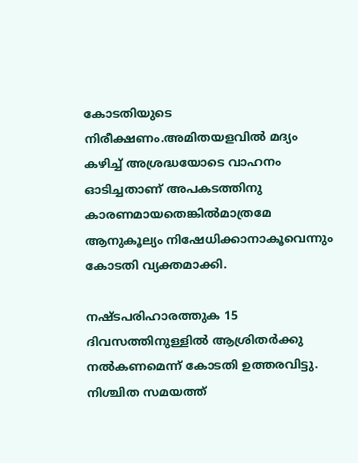കോടതിയുടെ നിരീക്ഷണം.അമിതയളവില്‍ മദ്യം കഴിച്ച് അശ്രദ്ധയോടെ വാഹനം ഓടിച്ചതാണ് അപകടത്തിനു കാരണമായതെങ്കില്‍മാത്രമേ ആനുകൂല്യം നിഷേധിക്കാനാകൂവെന്നും കോടതി വ്യക്തമാക്കി.

നഷ്ടപരിഹാരത്തുക 15 ദിവസത്തിനുള്ളില്‍ ആശ്രിതര്‍ക്കു നല്‍കണമെന്ന് കോടതി ഉത്തരവിട്ടു. നിശ്ചിത സമയത്ത്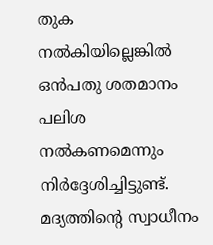തുക നല്‍കിയില്ലെങ്കില്‍ ഒന്‍പതു ശതമാനം പലിശ നല്‍കണമെന്നും നിര്‍ദ്ദേശിച്ചിട്ടുണ്ട്. മദ്യത്തിന്റെ സ്വാധീനം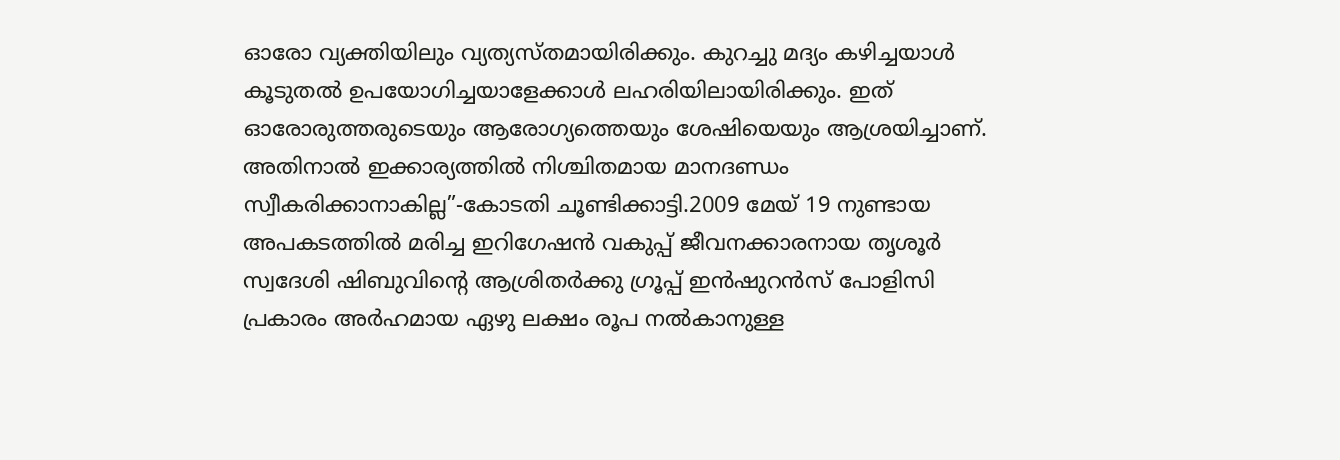ഓരോ വ്യക്തിയിലും വ്യത്യസ്തമായിരിക്കും. കുറച്ചു മദ്യം കഴിച്ചയാള്‍ കൂടുതല്‍ ഉപയോഗിച്ചയാളേക്കാള്‍ ലഹരിയിലായിരിക്കും. ഇത് ഓരോരുത്തരുടെയും ആരോഗ്യത്തെയും ശേഷിയെയും ആശ്രയിച്ചാണ്. അതിനാല്‍ ഇക്കാര്യത്തില്‍ നിശ്ചിതമായ മാനദണ്ഡം സ്വീകരിക്കാനാകില്ല”-കോടതി ചൂണ്ടിക്കാട്ടി.2009 മേയ് 19 നുണ്ടായ അപകടത്തില്‍ മരിച്ച ഇറിഗേഷന്‍ വകുപ്പ് ജീവനക്കാരനായ തൃശൂര്‍ സ്വദേശി ഷിബുവിന്റെ ആശ്രിതര്‍ക്കു ഗ്രൂപ്പ് ഇന്‍ഷുറന്‍സ് പോളിസി പ്രകാരം അര്‍ഹമായ ഏഴു ലക്ഷം രൂപ നല്‍കാനുള്ള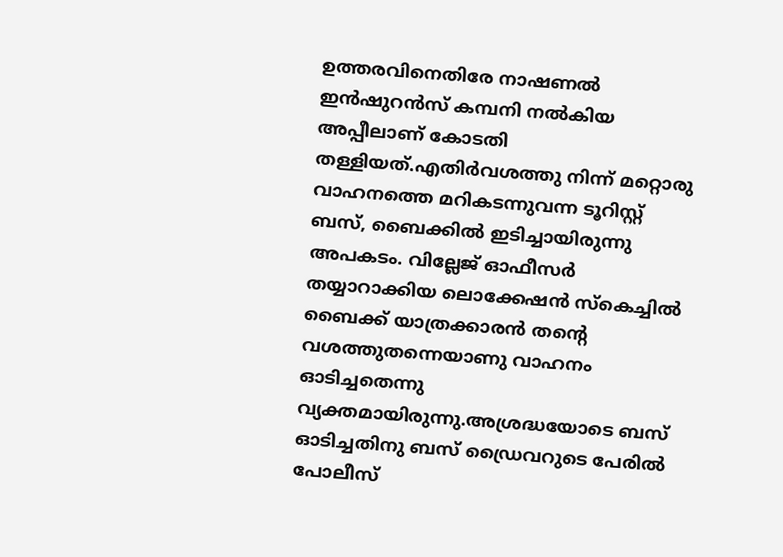ഉത്തരവിനെതിരേ നാഷണല്‍ ഇന്‍ഷുറന്‍സ് കമ്പനി നല്‍കിയ അപ്പീലാണ് കോടതി തള്ളിയത്.എതിര്‍വശത്തു നിന്ന് മറ്റൊരു വാഹനത്തെ മറികടന്നുവന്ന ടൂറിസ്റ്റ് ബസ്, ബൈക്കില്‍ ഇടിച്ചായിരുന്നു അപകടം. വില്ലേജ് ഓഫീസര്‍ തയ്യാറാക്കിയ ലൊക്കേഷന്‍ സ്‌കെച്ചില്‍ ബൈക്ക് യാത്രക്കാരന്‍ തന്റെ വശത്തുതന്നെയാണു വാഹനം ഓടിച്ചതെന്നു വ്യക്തമായിരുന്നു.അശ്രദ്ധയോടെ ബസ് ഓടിച്ചതിനു ബസ് ഡ്രൈവറുടെ പേരില്‍ പോലീസ്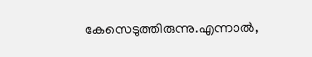കേസെടുത്തിരുന്നു.എന്നാല്‍,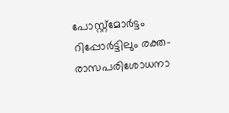പോസ്റ്റ്മോര്‍ട്ടം റിപ്പോര്‍ട്ടിലും രക്ത-രാസപരിശോധനാ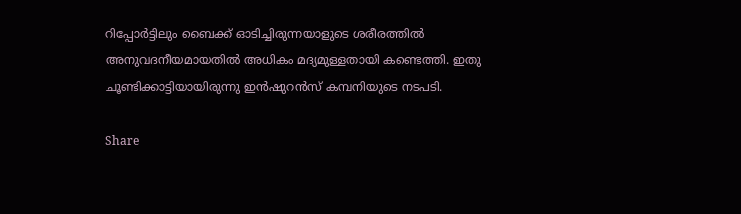റിപ്പോര്‍ട്ടിലും ബൈക്ക് ഓടിച്ചിരുന്നയാളുടെ ശരീരത്തില്‍ അനുവദനീയമായതില്‍ അധികം മദ്യമുള്ളതായി കണ്ടെത്തി. ഇതു ചൂണ്ടിക്കാട്ടിയായിരുന്നു ഇന്‍ഷുറന്‍സ് കമ്പനിയുടെ നടപടി.

Share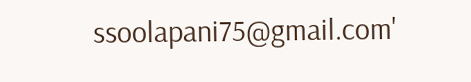ssoolapani75@gmail.com'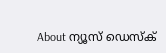About ന്യൂസ് ഡെസ്ക്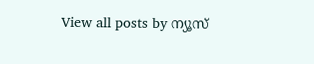View all posts by ന്യൂസ്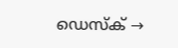ഡെസ്ക് →